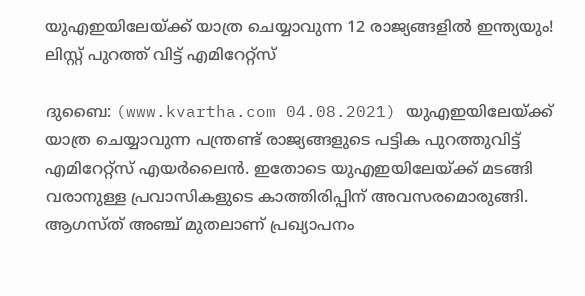യുഎഇയിലേയ്ക്ക് യാത്ര ചെയ്യാവുന്ന 12 രാജ്യങ്ങളിൽ ഇന്ത്യയും! ലിസ്റ്റ് പുറത്ത് വിട്ട് എമിറേറ്റ്സ്

ദുബൈ: (www.kvartha.com 04.08.2021) യുഎഇയിലേയ്ക്ക് യാത്ര ചെയ്യാവുന്ന പന്ത്രണ്ട് രാജ്യങ്ങളുടെ പട്ടിക പുറത്തുവിട്ട് എമിറേറ്റ്സ് എയർലൈൻ. ഇതോടെ യുഎഇയിലേയ്ക്ക് മടങ്ങി വരാനുള്ള പ്രവാസികളുടെ കാത്തിരിപ്പിന് അവസരമൊരുങ്ങി. ആഗസ്ത് അഞ്ച് മുതലാണ് പ്രഖ്യാപനം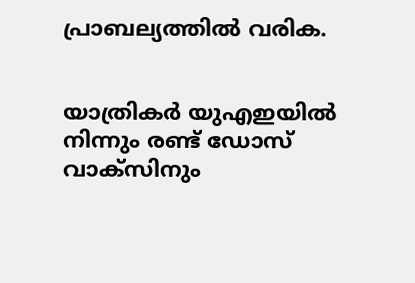പ്രാബല്യത്തിൽ വരിക.


യാത്രികർ യുഎഇയിൽ നിന്നും രണ്ട് ഡോസ് വാക്സിനും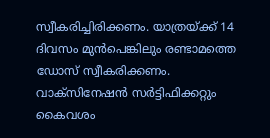സ്വീകരിച്ചിരിക്കണം. യാത്രയ്ക്ക് 14 ദിവസം മുൻപെങ്കിലും രണ്ടാമത്തെ ഡോസ് സ്വീകരിക്കണം. വാക്സിനേഷൻ സർട്ടിഫിക്കറ്റും കൈവശം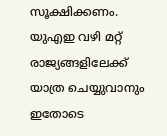സൂക്ഷിക്കണം. യുഎഇ വഴി മറ്റ് രാജ്യങ്ങളിലേക്ക് യാത്ര ചെയ്യുവാനും ഇതോടെ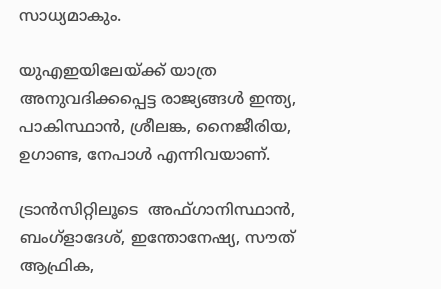സാധ്യമാകും.

യുഎഇയിലേയ്ക്ക് യാത്ര അനുവദിക്കപ്പെട്ട രാജ്യങ്ങൾ ഇന്ത്യ, പാകിസ്ഥാൻ, ശ്രീലങ്ക, നൈജീരിയ, ഉഗാണ്ട, നേപാൾ എന്നിവയാണ്.

ട്രാൻസിറ്റിലൂടെ  അഫ്ഗാനിസ്ഥാൻ, ബംഗ്ളാദേശ്, ഇന്തോനേഷ്യ, സൗത് ആഫ്രിക,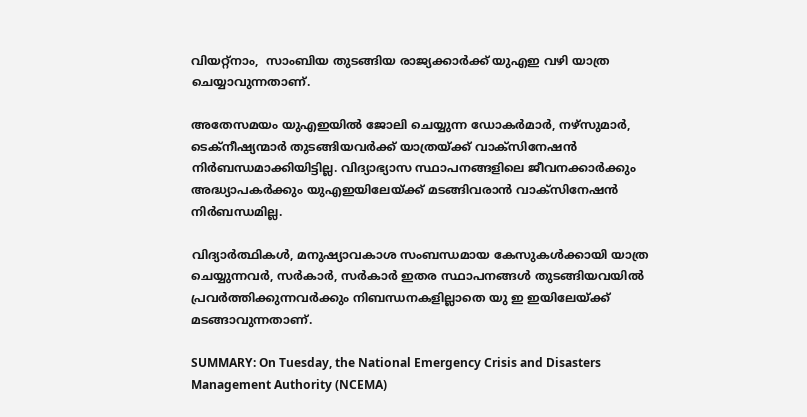വിയറ്റ്നാം,  സാംബിയ തുടങ്ങിയ രാജ്യക്കാർക്ക് യുഎഇ വഴി യാത്ര ചെയ്യാവുന്നതാണ്.

അതേസമയം യുഎഇയിൽ ജോലി ചെയ്യുന്ന ഡോകർമാർ, നഴ്‌സുമാർ, ടെക്‌നീഷ്യന്മാർ തുടങ്ങിയവർക്ക് യാത്രയ്ക്ക് വാക്സിനേഷൻ നിർബന്ധമാക്കിയിട്ടില്ല. വിദ്യാഭ്യാസ സ്ഥാപനങ്ങളിലെ ജീവനക്കാർക്കും അദ്ധ്യാപകർക്കും യുഎഇയിലേയ്ക്ക് മടങ്ങിവരാൻ വാക്സിനേഷൻ നിർബന്ധമില്ല.

വിദ്യാർത്ഥികൾ, മനുഷ്യാവകാശ സംബന്ധമായ കേസുകൾക്കായി യാത്ര ചെയ്യുന്നവർ, സർകാർ, സർകാർ ഇതര സ്ഥാപനങ്ങൾ തുടങ്ങിയവയിൽ പ്രവർത്തിക്കുന്നവർക്കും നിബന്ധനകളില്ലാതെ യു ഇ ഇയിലേയ്ക്ക് മടങ്ങാവുന്നതാണ്.

SUMMARY: On Tuesday, the National Emergency Crisis and Disasters Management Authority (NCEMA)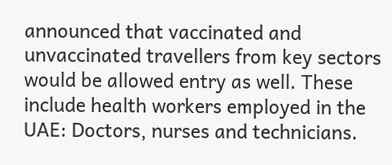announced that vaccinated and unvaccinated travellers from key sectors would be allowed entry as well. These include health workers employed in the UAE: Doctors, nurses and technicians.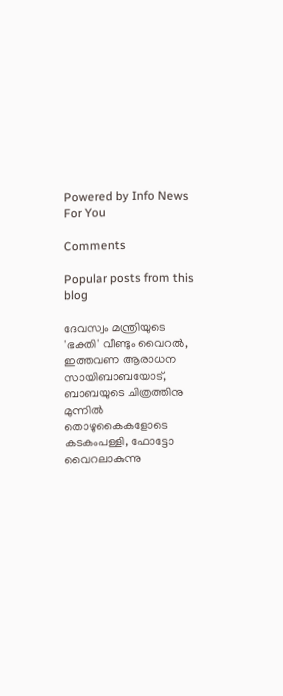Powered by Info News For You

Comments

Popular posts from this blog

ദേവസ്വം മന്ത്രിയുടെ 'ഭക്തി' വീണ്ടും വൈറല്‍, ഇത്തവണ ആരാധന സായിബാബയോട്, ബാബയുടെ ചിത്രത്തിനു മുന്നില്‍ തൊഴുകൈകളോടെ കടകംപള്ളി, ഫോട്ടോ വൈറലാകുന്നു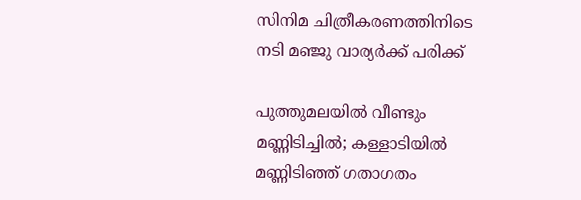സിനിമ ചിത്രീകരണത്തിനിടെ നടി മഞ്ജു വാര്യര്‍ക്ക് പരിക്ക്

പുത്തുമലയില്‍ വീണ്ടും മണ്ണിടിച്ചില്‍; കള്ളാടിയില്‍ മണ്ണിടിഞ്ഞ് ഗതാഗതം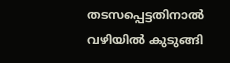തടസപ്പെട്ടതിനാല്‍ വഴിയില്‍ കുടുങ്ങി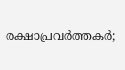രക്ഷാപ്രവര്‍ത്തകര്‍;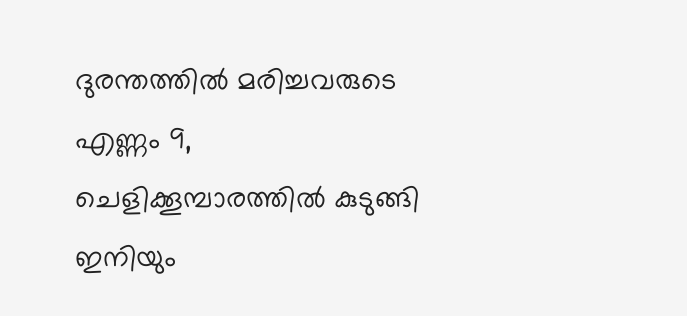ദുരന്തത്തില്‍ മരിച്ചവരുടെ എണ്ണം 9, ചെളിക്കൂമ്പാരത്തില്‍ കുടുങ്ങി ഇനിയും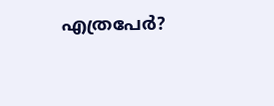എത്രപേര്‍?